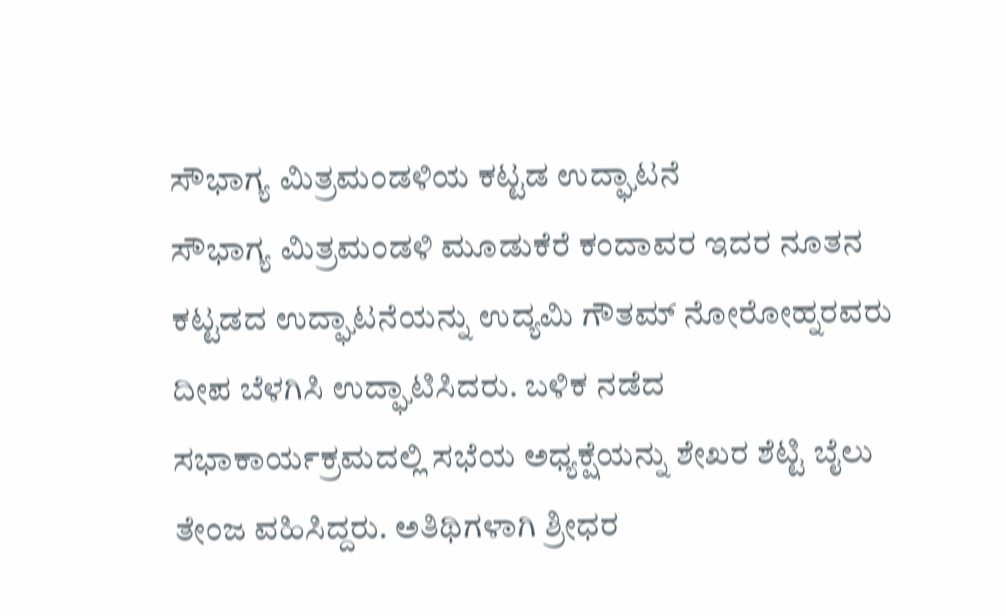ಸೌಭಾಗ್ಯ ಮಿತ್ರಮಂಡಳಿಯ ಕಟ್ಟಡ ಉದ್ಘಾಟನೆ
ಸೌಭಾಗ್ಯ ಮಿತ್ರಮಂಡಳಿ ಮೂಡುಕೆರೆ ಕಂದಾವರ ಇದರ ನೂತನ ಕಟ್ಟಡದ ಉದ್ಘಾಟನೆಯನ್ನು ಉದ್ಯಮಿ ಗೌತಮ್ ನೋರೋಹ್ನರವರು ದೀಪ ಬೆಳಗಿಸಿ ಉದ್ಘಾಟಿಸಿದರು. ಬಳಿಕ ನಡೆದ ಸಭಾಕಾರ್ಯಕ್ರಮದಲ್ಲಿ ಸಭೆಯ ಅಧ್ಯಕ್ಷೆಯನ್ನು ಶೇಖರ ಶೆಟ್ಟಿ ಬೈಲು ತೇಂಜ ವಹಿಸಿದ್ದರು. ಅತಿಥಿಗಳಾಗಿ ಶ್ರೀಧರ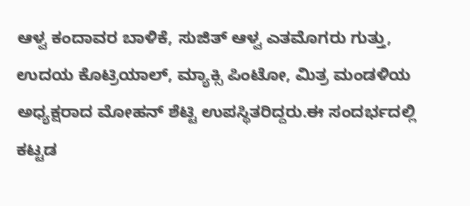ಆಳ್ವ ಕಂದಾವರ ಬಾಳಿಕೆ, ಸುಜಿತ್ ಆಳ್ವ ಎತಮೊಗರು ಗುತ್ತು, ಉದಯ ಕೊಟ್ರಿಯಾಲ್, ಮ್ಯಾಕ್ಸಿ ಪಿಂಟೋ, ಮಿತ್ರ ಮಂಡಳಿಯ ಅಧ್ಯಕ್ಷರಾದ ಮೋಹನ್ ಶೆಟ್ಟಿ ಉಪಸ್ಥಿತರಿದ್ದರು.ಈ ಸಂದರ್ಭದಲ್ಲಿ ಕಟ್ಟಡ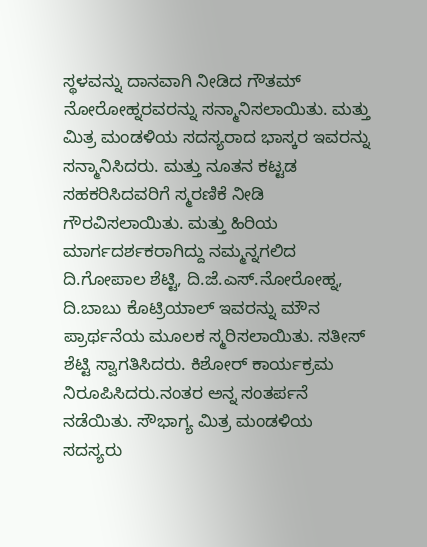ಸ್ಥಳವನ್ನು ದಾನವಾಗಿ ನೀಡಿದ ಗೌತಮ್ ನೋರೋಹ್ನರವರನ್ನು ಸನ್ಮಾನಿಸಲಾಯಿತು. ಮತ್ತು ಮಿತ್ರ ಮಂಡಳಿಯ ಸದಸ್ಯರಾದ ಭಾಸ್ಕರ ಇವರನ್ನು ಸನ್ಮಾನಿಸಿದರು. ಮತ್ತು ನೂತನ ಕಟ್ಟಡ ಸಹಕರಿಸಿದವರಿಗೆ ಸ್ಮರಣಿಕೆ ನೀಡಿ ಗೌರವಿಸಲಾಯಿತು. ಮತ್ತು ಹಿರಿಯ ಮಾರ್ಗದರ್ಶಕರಾಗಿದ್ದು ನಮ್ಮನ್ನಗಲಿದ ದಿ.ಗೋಪಾಲ ಶೆಟ್ಟಿ, ದಿ.ಜೆ.ಎಸ್.ನೋರೋಹ್ನ, ದಿ.ಬಾಬು ಕೊಟ್ರಿಯಾಲ್ ಇವರನ್ನು ಮೌನ ಪ್ರಾರ್ಥನೆಯ ಮೂಲಕ ಸ್ಮರಿಸಲಾಯಿತು. ಸತೀಸ್ ಶೆಟ್ಟಿ ಸ್ವಾಗತಿಸಿದರು. ಕಿಶೋರ್ ಕಾರ್ಯಕ್ರಮ ನಿರೂಪಿಸಿದರು.ನಂತರ ಅನ್ನ ಸಂತರ್ಪನೆ ನಡೆಯಿತು. ಸೌಭಾಗ್ಯ ಮಿತ್ರ ಮಂಡಳಿಯ ಸದಸ್ಯರು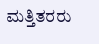ಮತ್ತಿತರರು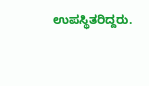ಉಪಸ್ಥಿತರಿದ್ದರು.